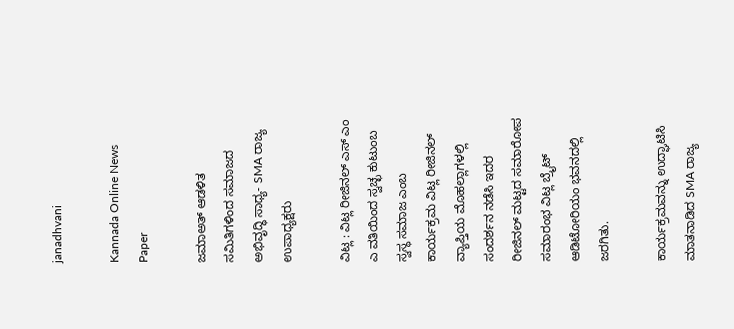janadhvani

Kannada Online News Paper

ಜಮಾಅತ್ ಆಡಳಿತ ಸಮಿತಿಗಳಿಂದ ಸಮಾಜದ ಅಭಿವೃದ್ಧಿ ಸಾಧ್ಯ- SMA ರಾಜ್ಯ ಉಪಾಧ್ಯಕ್ಷರು

ವಿಟ್ಲ : ವಿಟ್ಲ ರೀಜಿನಲ್ ಎಸ್ ಎಂ ಎ ವತಿಯಿಂದ ಸ್ವಚ್ಛ ಕುಟುಂಬ ಸ್ವಸ್ಥ ಸಮಾಜ ಎಂಬ ಕಾರ್ಯಕ್ರಮ ವಿಟ್ಲ ರೀಜಿನಲ್ ವ್ಯಾಪ್ತಿಯ ಮೊಹಲ್ಲಾಗಳಲ್ಲಿ ಸಂದರ್ಶನ ನಡೆಸಿ ಇದರ ರೀಜಿನಲ್ ಮಟ್ಟದ ಸಮಾರೋಪ ಸಮಾರಂಭ ವಿಟ್ಲ ಬ್ರೈಟ್ ಆಡಿಟೋರಿಯಂ ಭವನದಲ್ಲಿ ಜರಗಿತು.

ಕಾರ್ಯಕ್ರಮವನ್ನು ಉದ್ಘಾಟಿಸಿ ಮಾತನಾಡಿದ SMA ರಾಜ್ಯ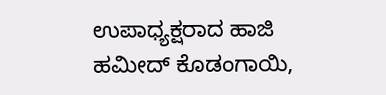ಉಪಾಧ್ಯಕ್ಷರಾದ ಹಾಜಿ ಹಮೀದ್ ಕೊಡಂಗಾಯಿ,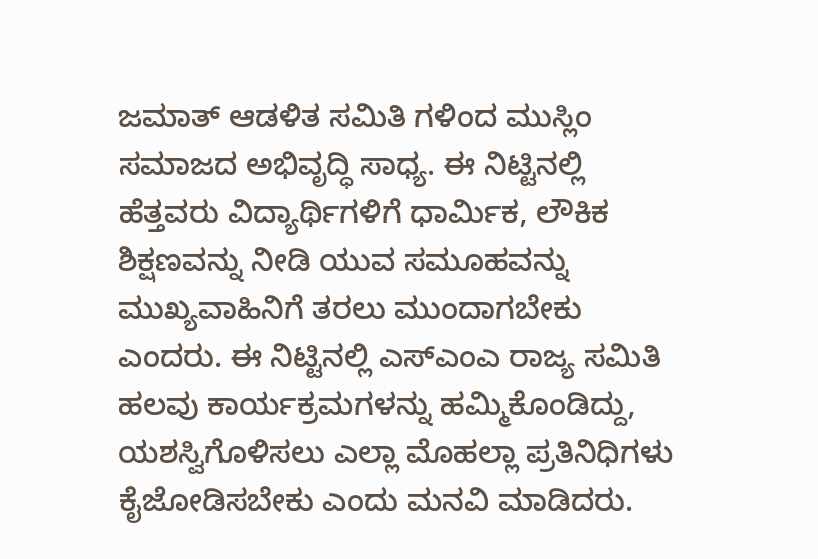ಜಮಾತ್ ಆಡಳಿತ ಸಮಿತಿ ಗಳಿಂದ ಮುಸ್ಲಿಂ ಸಮಾಜದ ಅಭಿವೃದ್ಧಿ ಸಾಧ್ಯ. ಈ ನಿಟ್ಟಿನಲ್ಲಿ ಹೆತ್ತವರು ವಿದ್ಯಾರ್ಥಿಗಳಿಗೆ ಧಾರ್ಮಿಕ, ಲೌಕಿಕ ಶಿಕ್ಷಣವನ್ನು ನೀಡಿ ಯುವ ಸಮೂಹವನ್ನು ಮುಖ್ಯವಾಹಿನಿಗೆ ತರಲು ಮುಂದಾಗಬೇಕು ಎಂದರು. ಈ ನಿಟ್ಟಿನಲ್ಲಿ ಎಸ್ಎಂಎ ರಾಜ್ಯ ಸಮಿತಿ ಹಲವು ಕಾರ್ಯಕ್ರಮಗಳನ್ನು ಹಮ್ಮಿಕೊಂಡಿದ್ದು, ಯಶಸ್ವಿಗೊಳಿಸಲು ಎಲ್ಲಾ ಮೊಹಲ್ಲಾ ಪ್ರತಿನಿಧಿಗಳು ಕೈಜೋಡಿಸಬೇಕು ಎಂದು ಮನವಿ ಮಾಡಿದರು.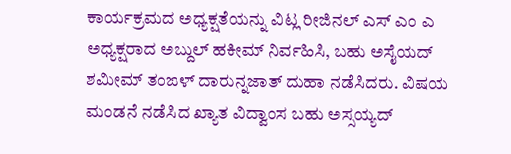ಕಾರ್ಯಕ್ರಮದ ಅಧ್ಯಕ್ಷತೆಯನ್ನು ವಿಟ್ಲ ರೀಜಿನಲ್ ಎಸ್ ಎಂ ಎ ಅಧ್ಯಕ್ಷರಾದ ಅಬ್ದುಲ್ ಹಕೀಮ್ ನಿರ್ವಹಿಸಿ, ಬಹು ಅಸೈಯದ್ ಶಮೀಮ್ ತಂಙಳ್ ದಾರುನ್ನಜಾತ್ ದುಹಾ ನಡೆಸಿದರು. ವಿಷಯ ಮಂಡನೆ ನಡೆಸಿದ ಖ್ಯಾತ ವಿದ್ವಾಂಸ ಬಹು ಅಸ್ಸಯ್ಯದ್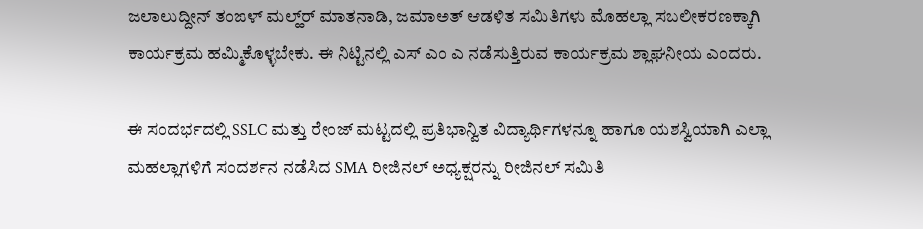ಜಲಾಲುದ್ದೀನ್ ತಂಙಳ್ ಮಲ್ಹ್‌ರ್ ಮಾತನಾಡಿ, ಜಮಾಅತ್ ಆಡಳಿತ ಸಮಿತಿಗಳು ಮೊಹಲ್ಲಾ ಸಬಲೀಕರಣಕ್ಕಾಗಿ ಕಾರ್ಯಕ್ರಮ ಹಮ್ಮಿಕೊಳ್ಳಬೇಕು. ಈ ನಿಟ್ಟಿನಲ್ಲಿ ಎಸ್ ಎಂ ಎ ನಡೆಸುತ್ತಿರುವ ಕಾರ್ಯಕ್ರಮ ಶ್ಲಾಘನೀಯ ಎಂದರು.

ಈ ಸಂದರ್ಭದಲ್ಲಿ SSLC ಮತ್ತು ರೇಂಜ್ ಮಟ್ಟದಲ್ಲಿ ಪ್ರತಿಭಾನ್ವಿತ ವಿದ್ಯಾರ್ಥಿಗಳನ್ನೂ ಹಾಗೂ ಯಶಸ್ವಿಯಾಗಿ ಎಲ್ಲಾ ಮಹಲ್ಲಾಗಳಿಗೆ ಸಂದರ್ಶನ ನಡೆಸಿದ SMA ರೀಜಿನಲ್ ‌ಅಧ್ಯಕ್ಷರನ್ನು ರೀಜಿನಲ್ ಸಮಿತಿ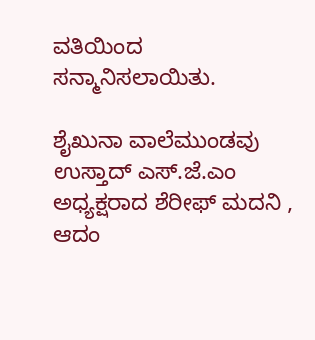ವತಿಯಿಂದ ಸನ್ಮಾನಿಸಲಾಯಿತು.

ಶೈಖುನಾ ವಾಲೆಮುಂಡವು ಉಸ್ತಾದ್ ಎಸ್.ಜೆ.ಎಂ ಅಧ್ಯಕ್ಷರಾದ ಶೆರೀಫ್ ಮದನಿ , ಆದಂ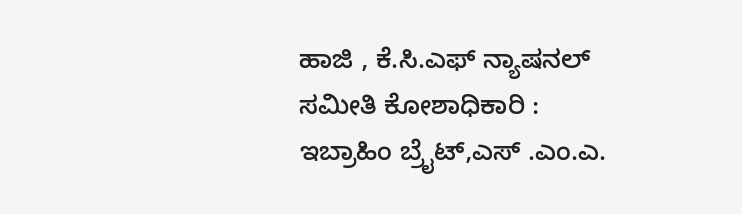ಹಾಜಿ , ಕೆ.ಸಿ.ಎಫ್ ನ್ಯಾಷನಲ್ ಸಮೀತಿ ಕೋಶಾಧಿಕಾರಿ : ಇಬ್ರಾಹಿಂ ಬ್ರೈಟ್,ಎಸ್ .ಎಂ.ಎ.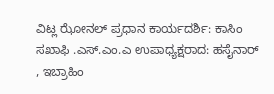ವಿಟ್ಲ ಝೋನಲ್ ಪ್ರಧಾನ ಕಾರ್ಯದರ್ಶಿ: ಕಾಸಿಂ ಸಖಾಫಿ .ಎಸ್.ಎಂ.ಎ ಉಪಾಧ್ಯಕ್ಷರಾದ: ಹಸೈನಾರ್ , ಇಬ್ರಾಹಿಂ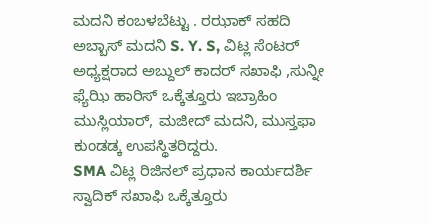ಮದನಿ ಕಂಬಳಬೆಟ್ಟು . ರಝಾಕ್ ಸಹದಿ ಅಬ್ಬಾಸ್ ಮದನಿ S. Y. S, ವಿಟ್ಲ ಸೆಂಟರ್ ಅಧ್ಯಕ್ಷರಾದ ಅಬ್ದುಲ್ ಕಾದರ್ ಸಖಾಫಿ ,ಸುನ್ನೀ ಫ್ಯೆಝಿ ಹಾರಿಸ್ ಒಕ್ಕೆತ್ತೂರು ಇಬ್ರಾಹಿಂ ಮುಸ್ಲಿಯಾರ್, ಮಜೀದ್ ಮದನಿ, ಮುಸ್ತಫಾ ಕುಂಡಡ್ಕ ಉಪಸ್ಥಿತರಿದ್ದರು.
SMA ವಿಟ್ಲ ರಿಜಿನಲ್ ಪ್ರಧಾನ ಕಾರ್ಯದರ್ಶಿ ಸ್ವಾದಿಕ್ ಸಖಾಫಿ ಒಕ್ಕೆತ್ತೂರು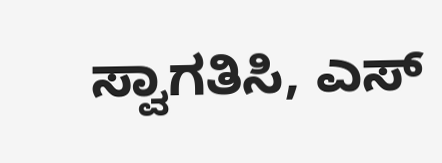ಸ್ವಾಗತಿಸಿ, ಎಸ್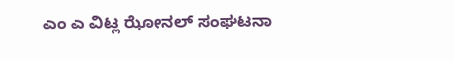ಎಂ ಎ ವಿಟ್ಲ ಝೋನಲ್ ಸಂಘಟನಾ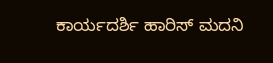ಕಾರ್ಯದರ್ಶಿ ಹಾರಿಸ್ ಮದನಿ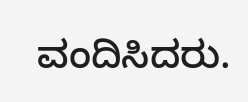ವಂದಿಸಿದರು.